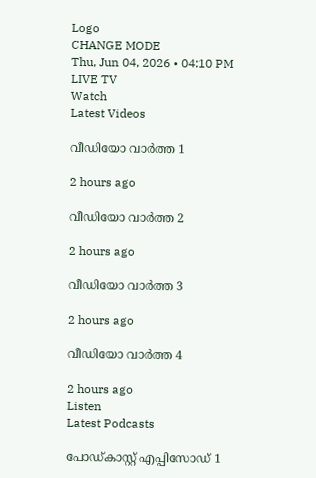Logo
CHANGE MODE
Thu, Jun 04, 2026 • 04:10 PM
LIVE TV
Watch
Latest Videos

വീഡിയോ വാർത്ത 1

2 hours ago

വീഡിയോ വാർത്ത 2

2 hours ago

വീഡിയോ വാർത്ത 3

2 hours ago

വീഡിയോ വാർത്ത 4

2 hours ago
Listen
Latest Podcasts

പോഡ്കാസ്റ്റ് എപ്പിസോഡ് 1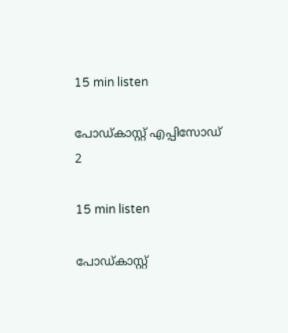15 min listen

പോഡ്കാസ്റ്റ് എപ്പിസോഡ് 2

15 min listen

പോഡ്കാസ്റ്റ്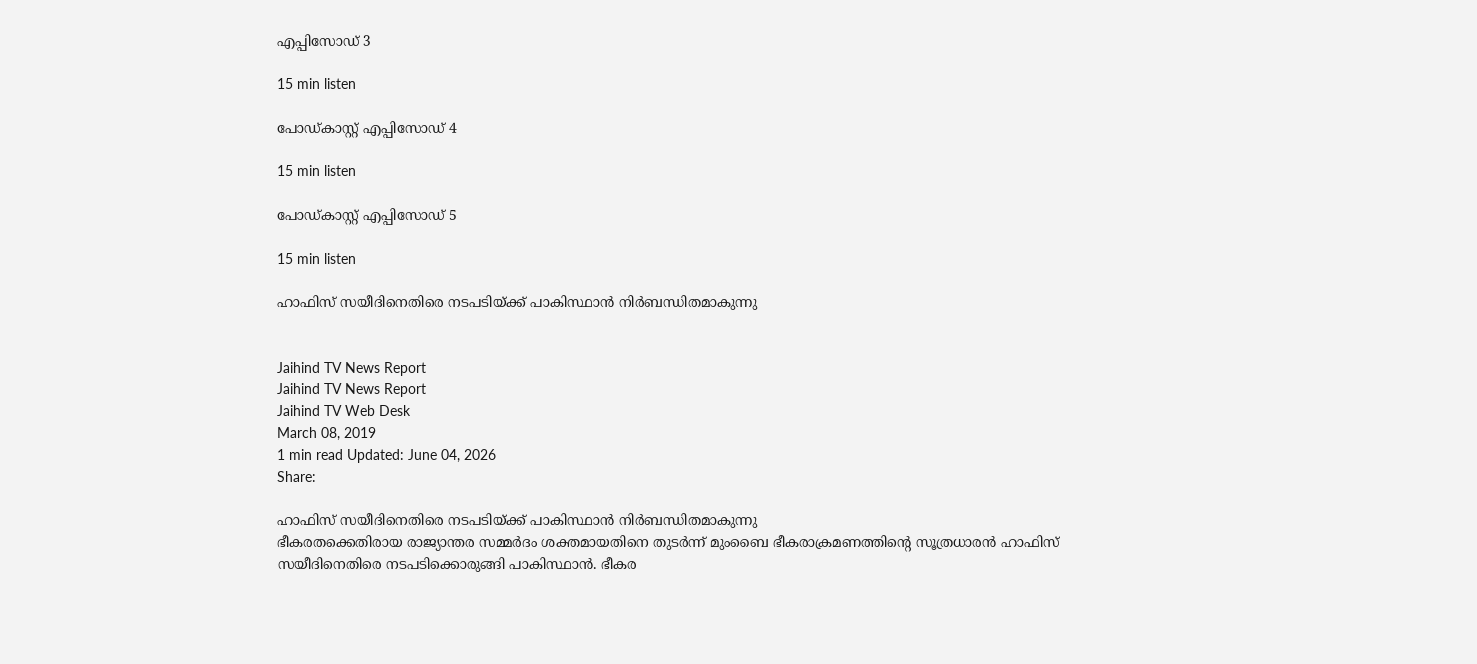എപ്പിസോഡ് 3

15 min listen

പോഡ്കാസ്റ്റ് എപ്പിസോഡ് 4

15 min listen

പോഡ്കാസ്റ്റ് എപ്പിസോഡ് 5

15 min listen

ഹാഫിസ് സയീദിനെതിരെ നടപടിയ്ക്ക് പാകിസ്ഥാന്‍ നിര്‍ബന്ധിതമാകുന്നു


Jaihind TV News Report
Jaihind TV News Report
Jaihind TV Web Desk
March 08, 2019
1 min read Updated: June 04, 2026
Share:

ഹാഫിസ് സയീദിനെതിരെ നടപടിയ്ക്ക് പാകിസ്ഥാന്‍ നിര്‍ബന്ധിതമാകുന്നു
ഭീകരതക്കെതിരായ രാജ്യാന്തര സമ്മർദം ശക്തമായതിനെ തുടര്‍ന്ന് മുംബൈ ഭീകരാക്രമണത്തിന്‍റെ സൂത്രധാരൻ ഹാഫിസ് സയീദിനെതിരെ നടപടിക്കൊരുങ്ങി പാകിസ്ഥാന്‍. ഭീകര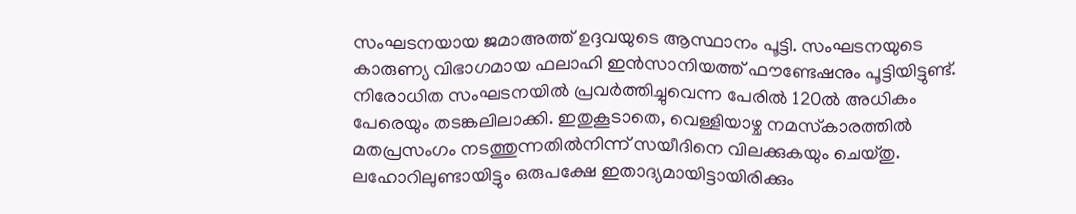സംഘടനയായ ജമാഅത്ത് ഉദ്ദവയുടെ ആസ്ഥാനം പൂട്ടി. സംഘടനയുടെ കാരുണ്യ വിഭാഗമായ ഫലാഹി ഇൻസാനിയത്ത് ഫൗണ്ടേഷനും പൂട്ടിയിട്ടുണ്ട്. നിരോധിത സംഘടനയിൽ പ്രവർത്തിച്ചുവെന്ന പേരിൽ 120ൽ അധികം പേരെയും തടങ്കലിലാക്കി. ഇതുകൂടാതെ, വെള്ളിയാഴ്ച നമസ്‌കാരത്തിൽ മതപ്രസംഗം നടത്തുന്നതിൽനിന്ന് സയീദിനെ വിലക്കുകയും ചെയ്തു. ലഹോറിലുണ്ടായിട്ടും ഒരുപക്ഷേ ഇതാദ്യമായിട്ടായിരിക്കും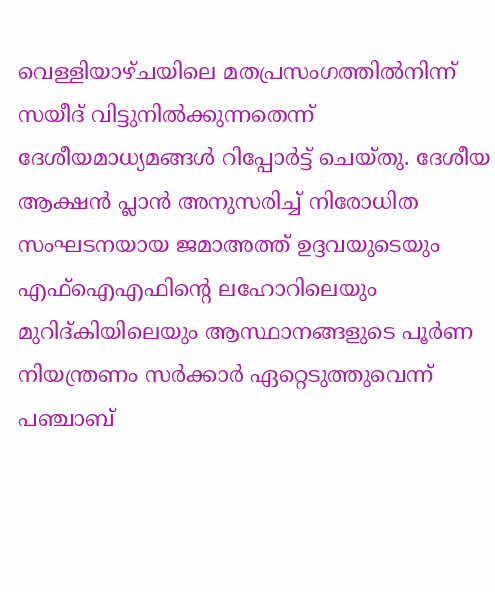വെള്ളിയാഴ്ചയിലെ മതപ്രസംഗത്തിൽനിന്ന് സയീദ് വിട്ടുനിൽക്കുന്നതെന്ന് ദേശീയമാധ്യമങ്ങൾ റിപ്പോർട്ട് ചെയ്തു. ദേശീയ ആക്ഷൻ പ്ലാൻ അനുസരിച്ച് നിരോധിത സംഘടനയായ ജമാഅത്ത് ഉദ്ദവയുടെയും എഫ്‌ഐഎഫിന്‍റെ ലഹോറിലെയും മുറിദ്കിയിലെയും ആസ്ഥാനങ്ങളുടെ പൂർണ നിയന്ത്രണം സർക്കാർ ഏറ്റെടുത്തുവെന്ന് പഞ്ചാബ്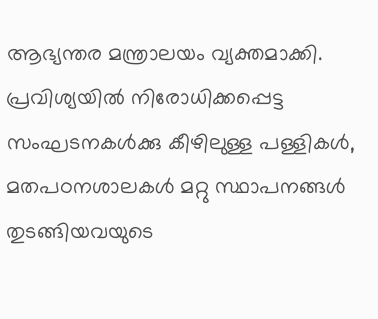ആഭ്യന്തര മന്ത്രാലയം വ്യക്തമാക്കി. പ്രവിശ്യയിൽ നിരോധിക്കപ്പെട്ട സംഘടനകൾക്കു കീഴിലുള്ള പള്ളികൾ, മതപഠനശാലകൾ മറ്റു സ്ഥാപനങ്ങൾ തുടങ്ങിയവയുടെ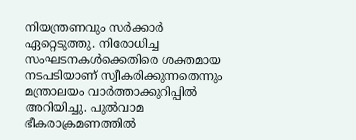നിയന്ത്രണവും സർക്കാർ ഏറ്റെടുത്തു. നിരോധിച്ച സംഘടനകൾക്കെതിരെ ശക്തമായ നടപടിയാണ് സ്വീകരിക്കുന്നതെന്നും മന്ത്രാലയം വാർത്താക്കുറിപ്പിൽ അറിയിച്ചു. പുൽവാമ ഭീകരാക്രമണത്തിൽ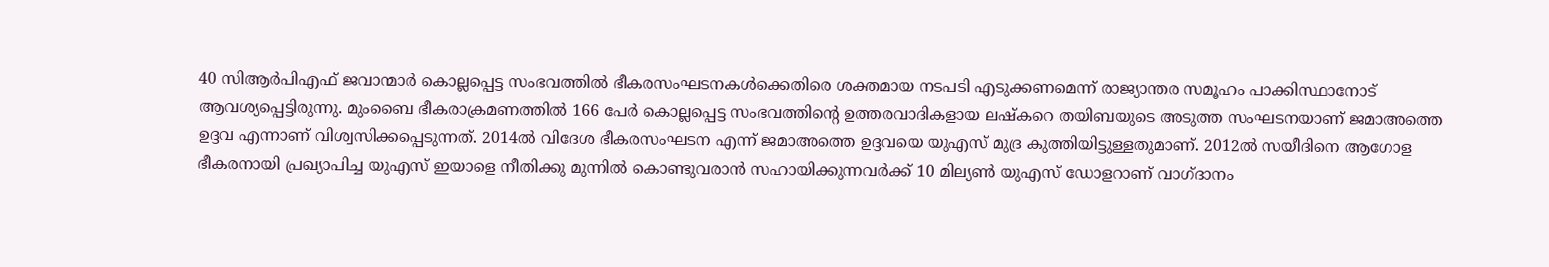40 സിആർപിഎഫ് ജവാന്മാർ കൊല്ലപ്പെട്ട സംഭവത്തിൽ ഭീകരസംഘടനകൾക്കെതിരെ ശക്തമായ നടപടി എടുക്കണമെന്ന് രാജ്യാന്തര സമൂഹം പാക്കിസ്ഥാനോട് ആവശ്യപ്പെട്ടിരുന്നു. മുംബൈ ഭീകരാക്രമണത്തിൽ 166 പേർ കൊല്ലപ്പെട്ട സംഭവത്തിന്റെ ഉത്തരവാദികളായ ലഷ്‌കറെ തയിബയുടെ അടുത്ത സംഘടനയാണ് ജമാഅത്തെ ഉദ്ദവ എന്നാണ് വിശ്വസിക്കപ്പെടുന്നത്. 2014ൽ വിദേശ ഭീകരസംഘടന എന്ന് ജമാഅത്തെ ഉദ്ദവയെ യുഎസ് മുദ്ര കുത്തിയിട്ടുള്ളതുമാണ്. 2012ൽ സയീദിനെ ആഗോള ഭീകരനായി പ്രഖ്യാപിച്ച യുഎസ് ഇയാളെ നീതിക്കു മുന്നിൽ കൊണ്ടുവരാൻ സഹായിക്കുന്നവർക്ക് 10 മില്യൺ യുഎസ് ഡോളറാണ് വാഗ്ദാനം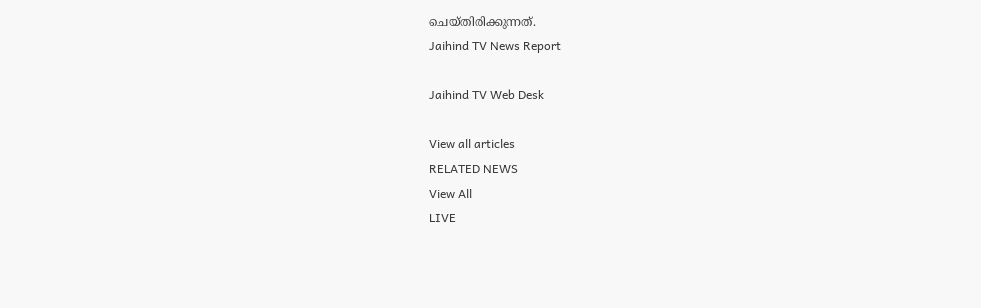ചെയ്തിരിക്കുന്നത്.
Jaihind TV News Report

Jaihind TV Web Desk

View all articles
RELATED NEWS
View All
LIVE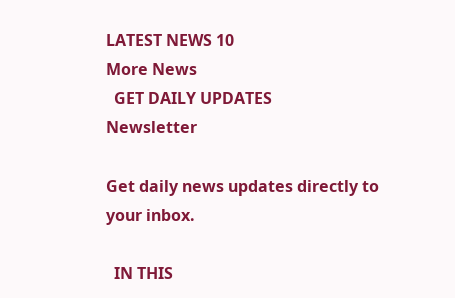LATEST NEWS 10
More News
  GET DAILY UPDATES
Newsletter

Get daily news updates directly to your inbox.

  IN THIS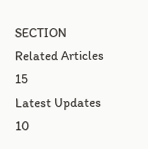SECTION
Related Articles 15
Latest Updates 10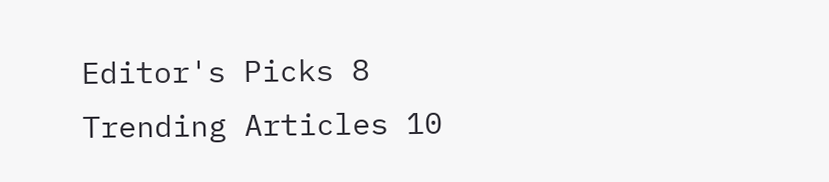Editor's Picks 8
Trending Articles 10